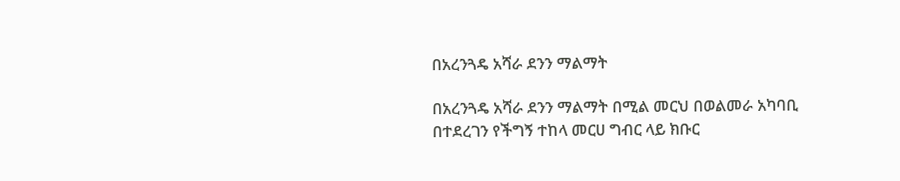በአረንጓዴ አሻራ ደንን ማልማት

በአረንጓዴ አሻራ ደንን ማልማት በሚል መርህ በወልመራ አካባቢ በተደረገን የችግኝ ተከላ መርሀ ግብር ላይ ክቡር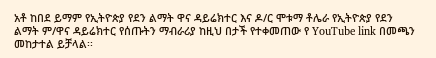አቶ ከበደ ይማም የኢትዮጵያ የደን ልማት ዋና ዳይሬክተር እና ዶ/ር ሞቱማ ቶሌራ የኢትዮጵያ የደን ልማት ም/ዋና ዳይሬክተር የሰጡትን ማብራሪያ ከዚህ በታች የተቀመጠው የ YouTube link በመጫን መከታተል ይቻላል፡፡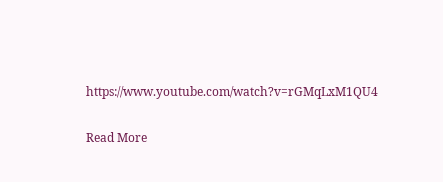https://www.youtube.com/watch?v=rGMqLxM1QU4

Read More